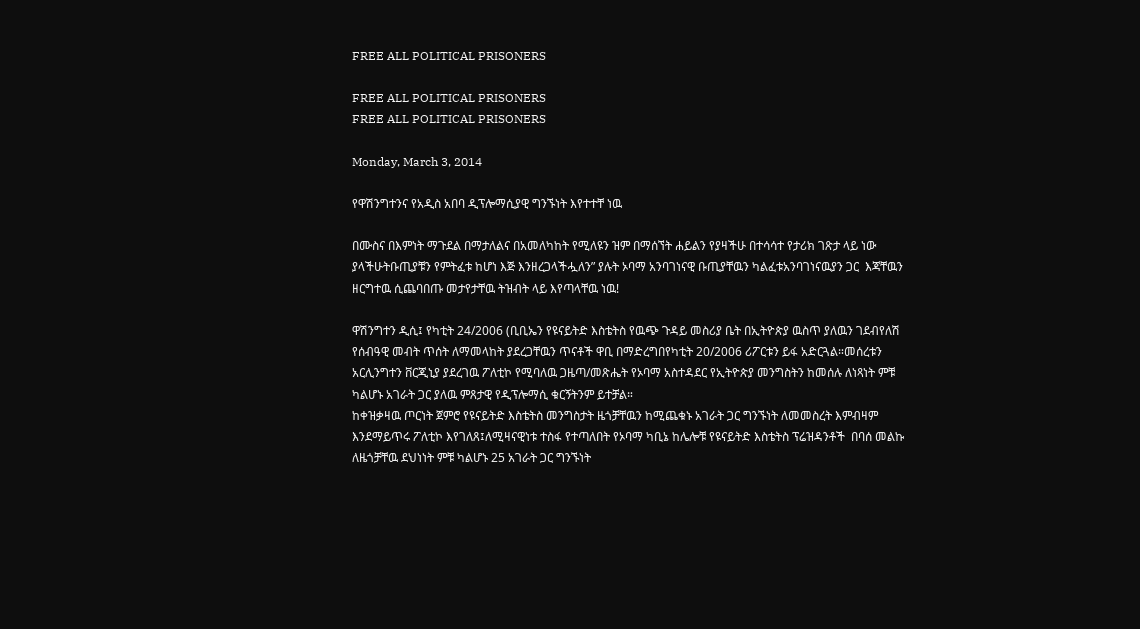FREE ALL POLITICAL PRISONERS

FREE ALL POLITICAL PRISONERS
FREE ALL POLITICAL PRISONERS

Monday, March 3, 2014

የዋሽንግተንና የአዲስ አበባ ዲፕሎማሲያዊ ግንኙነት እየተተቸ ነዉ

በሙስና በእምነት ማጉደል በማታለልና በአመለካከት የሚለዩን ዝም በማሰኘት ሐይልን የያዛችሁ በተሳሳተ የታሪክ ገጽታ ላይ ነው ያላችሁትቡጢያቹን የምትፈቱ ከሆነ እጅ እንዘረጋላችሗለን” ያሉት ኦባማ አንባገነናዊ ቡጢያቸዉን ካልፈቱአንባገነናዉያን ጋር  እጃቸዉን ዘርግተዉ ሲጨባበጡ መታየታቸዉ ትዝብት ላይ እየጣላቸዉ ነዉ!

ዋሽንግተን ዲሲ፤ የካቲት 24/2006 (ቢቢኤን የዩናይትድ እስቴትስ የዉጭ ጉዳይ መስሪያ ቤት በኢትዮጵያ ዉስጥ ያለዉን ገደብየለሽ የሰብዓዊ መብት ጥሰት ለማመላከት ያደረጋቸዉን ጥናቶች ዋቢ በማድረግበየካቲት 20/2006 ሪፖርቱን ይፋ አድርጓል።መሰረቱን አርሊንግተን ቨርጂኒያ ያደረገዉ ፖለቲኮ የሚባለዉ ጋዜጣ/መጽሔት የኦባማ አስተዳደር የኢትዮጵያ መንግስትን ከመሰሉ ለነጻነት ምቹ ካልሆኑ አገራት ጋር ያለዉ ምጸታዊ የዲፕሎማሲ ቁርኝትንም ይተቻል።
ከቀዝቃዛዉ ጦርነት ጀምሮ የዩናይትድ እስቴትስ መንግስታት ዜጎቻቸዉን ከሚጨቁኑ አገራት ጋር ግንኙነት ለመመስረት እምብዛም እንደማይጥሩ ፖለቲኮ እየገለጸ፤ለሚዛናዊነቱ ተስፋ የተጣለበት የኦባማ ካቢኔ ከሌሎቹ የዩናይትድ እስቴትስ ፕሬዝዳንቶች  በባሰ መልኩ ለዜጎቻቸዉ ደህነነት ምቹ ካልሆኑ 25 አገራት ጋር ግንኙነት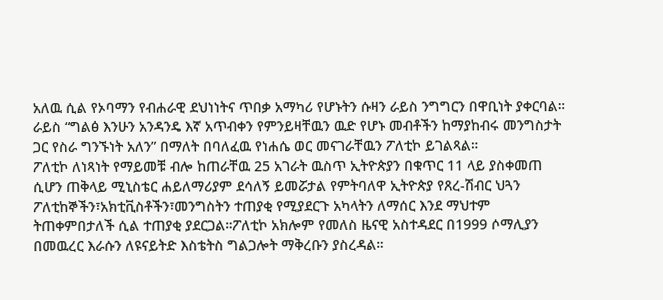አለዉ ሲል የኦባማን የብሐራዊ ደህነነትና ጥበቃ አማካሪ የሆኑትን ሱዛን ራይስ ንግግርን በዋቢነት ያቀርባል። ራይስ “ግልፅ እንሁን አንዳንዴ እኛ አጥብቀን የምንይዛቸዉን ዉድ የሆኑ መብቶችን ከማያከብሩ መንግስታት ጋር የስራ ግንኙነት አለን” በማለት በባለፈዉ የነሐሴ ወር መናገራቸዉን ፖለቲኮ ይገልጻል።
ፖለቲኮ ለነጻነት የማይመቹ ብሎ ከጠራቸዉ 25 አገራት ዉስጥ ኢትዮጵያን በቁጥር 11 ላይ ያስቀመጠ ሲሆን ጠቅላይ ሚኒስቴር ሐይለማሪያም ደሳለኝ ይመሯታል የምትባለዋ ኢትዮጵያ የጸረ-ሽብር ህጓን ፖለቲከኞችን፣አክቲቪስቶችን፣መንግስትን ተጠያቂ የሚያደርጉ አካላትን ለማሰር እንደ ማህተም ትጠቀምበታለች ሲል ተጠያቂ ያደርጋል።ፖለቲኮ አክሎም የመለስ ዜናዊ አስተዳደር በ1999 ሶማሊያን በመዉረር እራሱን ለዩናይትድ እስቴትስ ግልጋሎት ማቅረቡን ያስረዳል።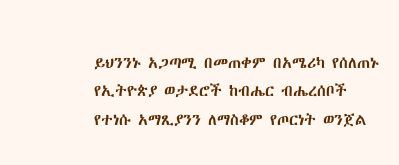ይህንንኑ አጋጣሚ በመጠቀም በአሜሪካ የሰለጠኑ የኢትዮጵያ ወታደሮች ከብሔር ብሔረሰቦች የተነሱ አማጺያንን ለማስቆም የጦርነት ወንጀል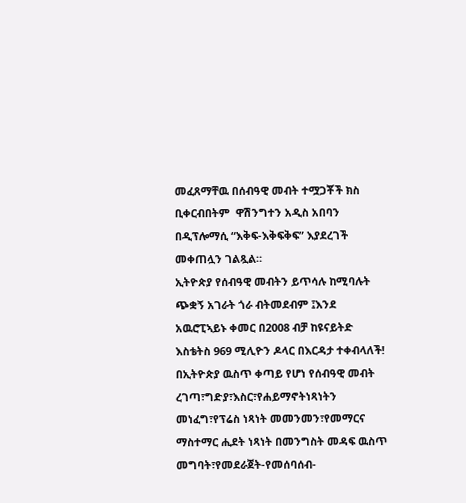መፈጸማቸዉ በሰብዓዊ መብት ተሟጋቾች ክስ ቢቀርብበትም  ዋሽንግተን አዲስ አበባን በዲፕሎማሲ “እቅፍ-እቅፍቅፍ” እያደረገች መቀጠሏን ገልጿል።
ኢትዮጵያ የሰብዓዊ መብትን ይጥሳሉ ከሚባሉት ጭቋኝ አገራት ጎራ ብትመደብም ፤እንደ አዉሮፒኣይኑ ቀመር በ2008 ብቻ ከዩናይትድ እስቴትስ 969 ሚሊዮን ዶላር በእርዳታ ተቀብላለች!
በኢትዮጵያ ዉስጥ ቀጣይ የሆነ የሰብዓዊ መብት ረገጣ፣ግድያ፣እስር፣የሐይማኖትነጻነትን መነፈግ፣የፕሬስ ነጻነት መመንመን፣የመማርና ማስተማር ሒደት ነጻነት በመንግስት መዳፍ ዉስጥ መግባት፣የመደራጀት-የመሰባሰብ-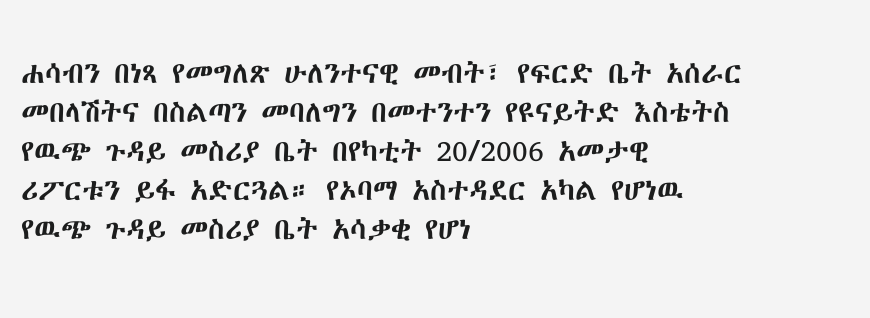ሐሳብን በነጻ የመግለጽ ሁለንተናዊ መብት፣ የፍርድ ቤት አሰራር መበላሽትና በስልጣን መባለግን በመተንተን የዩናይትድ እስቴትስ የዉጭ ጉዳይ መስሪያ ቤት በየካቲት 20/2006 አመታዊ ሪፖርቱን ይፋ አድርጓል። የኦባማ አስተዳደር አካል የሆነዉ የዉጭ ጉዳይ መስሪያ ቤት አሳቃቂ የሆነ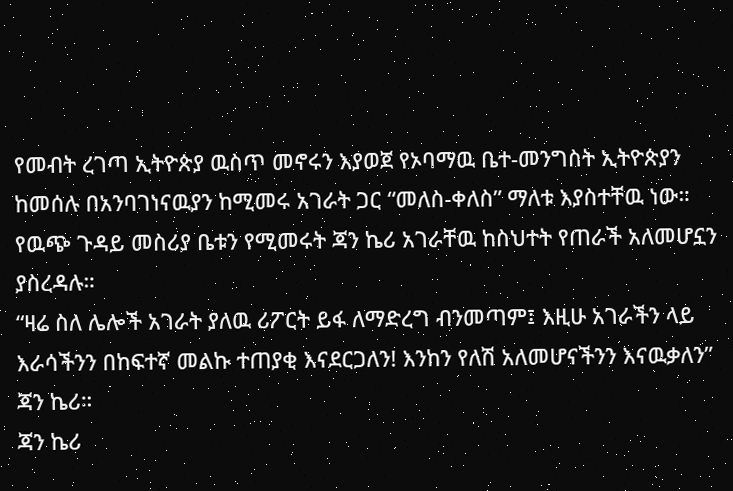የመብት ረገጣ ኢትዮጵያ ዉስጥ መኖሩን እያወጀ የኦባማዉ ቤተ-መንግስት ኢትዮጵያን ከመሰሉ በአንባገነናዉያን ከሚመሩ አገራት ጋር “መለስ-ቀለስ” ማለቱ እያስተቸዉ ነው። የዉጭ ጉዳይ መስሪያ ቤቱን የሚመሩት ጃን ኬሪ አገራቸዉ ከስህተት የጠራች አለመሆኗን ያስረዳሉ።
“ዛሬ ስለ ሌሎች አገራት ያለዉ ሪፖርት ይፋ ለማድረግ ብንመጣም፤ እዚሁ አገራችን ላይ እራሳችንን በከፍተኛ መልኩ ተጠያቂ እናደርጋለን! እንከን የለሽ አለመሆናችንን እናዉቃለን” ጃን ኬሪ።
ጃን ኬሪ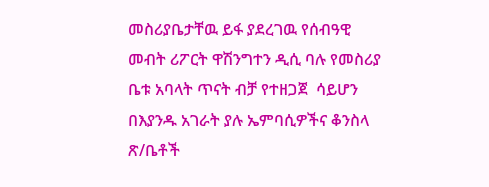መስሪያቤታቸዉ ይፋ ያደረገዉ የሰብዓዊ መብት ሪፖርት ዋሽንግተን ዲሲ ባሉ የመስሪያ ቤቱ አባላት ጥናት ብቻ የተዘጋጀ  ሳይሆን በእያንዱ አገራት ያሉ ኤምባሲዎችና ቆንስላ ጽ/ቤቶች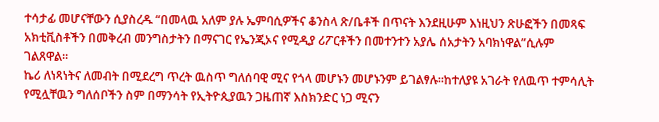ተሳታፊ መሆናቸውን ሲያስረዱ “በመላዉ አለም ያሉ ኤምባሲዎችና ቆንስላ ጽ/ቤቶች በጥናት እንደዚሁም እነዚህን ጽሁፎችን በመጻፍ አክቲቪስቶችን በመቅረብ መንግስታትን በማናገር የኤንጂኦና የሚዲያ ሪፖርቶችን በመተንተን አያሌ ሰአታትን አባክነዋል”ሲሉም ገልጸዋል።
ኬሪ ለነጻነትና ለመብት በሚደረግ ጥረት ዉስጥ ግለሰባዊ ሚና የጎላ መሆኑን መሆኑንም ይገልፃሉ።ከተለያዩ አገራት የለዉጥ ተምሳሊት የሚሏቸዉን ግለሰቦችን ስም በማንሳት የኢትዮጲያዉን ጋዜጠኛ እስክንድር ነጋ ሚናን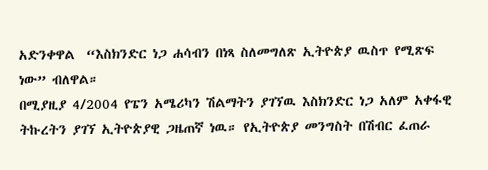አድንቀዋል  “እስክንድር ነጋ ሐሳብን በነጻ ስለመግለጽ ኢትዮጵያ ዉስጥ የሚጽፍ ነው” ብለዋል።
በሚያዚያ 4/2004 የፔን አሜሪካን ሽልማትን ያገኘዉ እስክንድር ነጋ አለም አቀፋዊ ትኩረትን ያገኘ ኢትዮጵያዊ ጋዜጠኛ ነዉ። የኢትዮጵያ መንግስት በሽብር ፈጠራ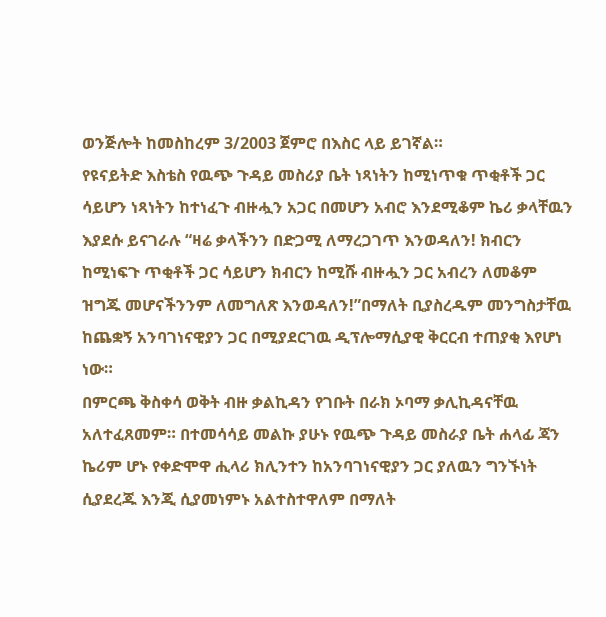ወንጅሎት ከመስከረም 3/2003 ጀምሮ በእስር ላይ ይገኛል።
የዩናይትድ እስቴስ የዉጭ ጉዳይ መስሪያ ቤት ነጻነትን ከሚነጥቁ ጥቂቶች ጋር ሳይሆን ነጻነትን ከተነፈጉ ብዙሗን አጋር በመሆን አብሮ እንደሚቆም ኬሪ ቃላቸዉን እያደሱ ይናገራሉ “ዛሬ ቃላችንን በድጋሚ ለማረጋገጥ እንወዳለን! ክብርን ከሚነፍጉ ጥቂቶች ጋር ሳይሆን ክብርን ከሚሹ ብዙሗን ጋር አብረን ለመቆም ዝግጁ መሆናችንንም ለመግለጽ እንወዳለን!”በማለት ቢያስረዱም መንግስታቸዉ ከጨቋኝ አንባገነናዊያን ጋር በሚያደርገዉ ዲፕሎማሲያዊ ቅርርብ ተጠያቂ እየሆነ ነው።
በምርጫ ቅስቀሳ ወቅት ብዙ ቃልኪዳን የገቡት በራክ ኦባማ ቃሊኪዳናቸዉ አለተፈጸመም። በተመሳሳይ መልኩ ያሁኑ የዉጭ ጉዳይ መስራያ ቤት ሐላፊ ጃን ኬሪም ሆኑ የቀድሞዋ ሒላሪ ክሊንተን ከአንባገነናዊያን ጋር ያለዉን ግንኙነት ሲያደረጁ እንጂ ሲያመነምኑ አልተስተዋለም በማለት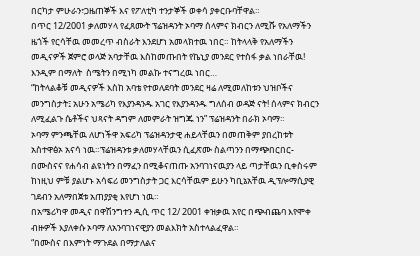በርካታ ምሁራን፣ጋዜጠኞች እና የፖለቲካ ተንታኞች ወቀሳ ያቀርቡባቸዋል።
በጥር 12/2001 ቃለመሃላ የፈጸሙት ፕሬዝዳንት ኦባማ ሰላምና ክብርን ለሚሹ የአለማችን ዜጎች የርሳቸዉ መመረጥ ብስራት እንደሆነ አመላክተዉ ነበር። ከትላላቅ የአለማችን መዲናዎች ጀምሮ ወላጅ አባታቸዉ እስከመጡበት የኬኒያ መንደር የተስፋ ቃል ነበራቸዉ! እንዲም በማለት  ስሜትን በሚነካ መልኩ ተናግረዉ ነበር…
“ከትላልቆቹ መዲናዎች እስከ አባቴ የተወለደባት መንደር ዛሬ ለሚመለከቱን ህዝቦችና መንግስታት፤ አሁን አሜሪካ የእያንዳንዱ አገር የእያንዳንዱ ግለሰብ ወዳጅ ናት! ሰላምና ክብርን ለሚፈልጉ ሴቶችና ህጻናት ዳግም ለመምራት ዝግጁ ነን” ፕሬዝዳንት በራክ ኦባማ።
ኦባማ ምንጫቸዉ ለሆነችዋ አፍሪካ ፕሬዝዳንታዊ ሐይላቸዉን በመጠቅም ያበረከቱት አስተዋፅኦ አናሳ ነዉ።ፕሬዝዳንቱ ቃለመሃላቸዉን ሲፈጽሙ ስልጣንን በማጭበርበር-በሙስናና የሐሳብ ልዩነትን በማፈን በሚቆናጠጡ አንባገነናዉያን ላይ ጣታቸዉን ቢቀስሩም ከነዚህ ምቹ ያልሆኑ አሳፍሪ መንግስታት ጋር እርሳቸዉም ይሁን ካቢኔአቸዉ ዲፕሎማሲያዊ ገደብን አለማበጀቱ አጠያያቂ እየሆነ ነዉ።
በአሜሪካዋ መዲና በዋሽንግተን ዲሲ ጥር 12/ 2001 ቀዝቃዉ አየር በጭብጨባ እየሞቀ ብዙዎች እያለቀሱ ኦባማ ለአንባገነናዊያን መልእክት አስተላልፈዋል።
“በሙስና በእምነት ማጉደል በማታለልና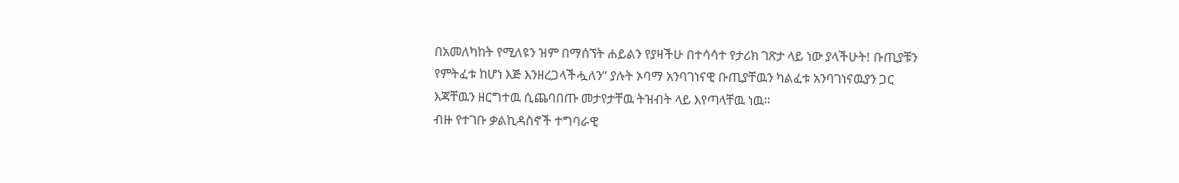በአመለካከት የሚለዩን ዝም በማሰኘት ሐይልን የያዛችሁ በተሳሳተ የታሪክ ገጽታ ላይ ነው ያላችሁት! ቡጢያቹን የምትፈቱ ከሆነ እጅ እንዘረጋላችሗለን” ያሉት ኦባማ አንባገነናዊ ቡጢያቸዉን ካልፈቱ አንባገነናዉያን ጋር  እጃቸዉን ዘርግተዉ ሲጨባበጡ መታየታቸዉ ትዝብት ላይ እየጣላቸዉ ነዉ።
ብዙ የተገቡ ቃልኪዳስኖች ተግባራዊ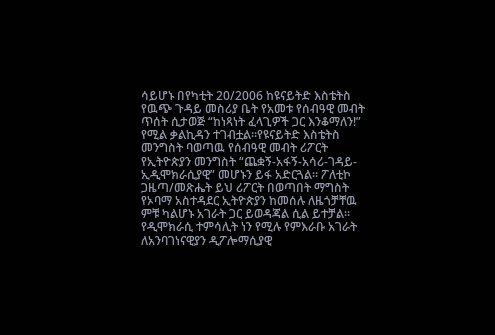ሳይሆኑ በየካቲት 20/2006 ከዩናይትድ እስቴትስ የዉጭ ጉዳይ መስሪያ ቤት የአመቱ የሰብዓዊ መብት ጥሰት ሲታወጅ “ከነጻነት ፈላጊዎች ጋር እንቆማለን!” የሚል ቃልኪዳን ተገብቷል።የዩናይትድ እስቴትስ መንግስት ባወጣዉ የሰብዓዊ መብት ሪፖርት የኢትዮጵያን መንግስት “ጨቋኝ-አፋኝ-አሳሪ-ገዳይ-ኢዲሞክራሲያዊ” መሆኑን ይፋ አድርጓል። ፖለቲኮ ጋዜጣ/መጽሔት ይህ ሪፖርት በወጣበት ማግስት የኦባማ አስተዳደር ኢትዮጵያን ከመሰሉ ለዜጎቻቸዉ ምቹ ካልሆኑ አገራት ጋር ይወዳጃል ሲል ይተቻል።
የዲሞክራሲ ተምሳሊት ነን የሚሉ የምእራቡ አገራት ለአንባገነናዊያን ዲፖሎማሲያዊ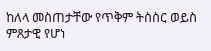ከለላ መስጠታቸው የጥቅም ትስስር ወይስ ምጸታዊ የሆነ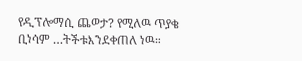የዲፕሎማሲ ጨወታ? የሚለዉ ጥያቄ ቢነሳም …ትችቱእንደቀጠለ ነዉ።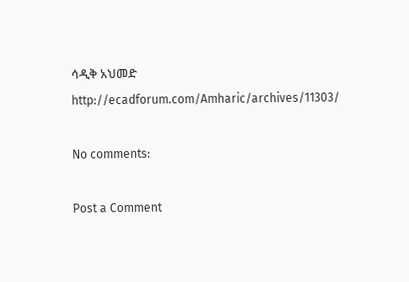ሳዲቅ አህመድ
http://ecadforum.com/Amharic/archives/11303/

No comments:

Post a Comment